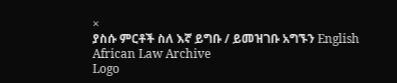×
ያስሱ ምርቶች ስለ እኛ ይግቡ / ይመዝገቡ አግኙን English
African Law Archive
Logo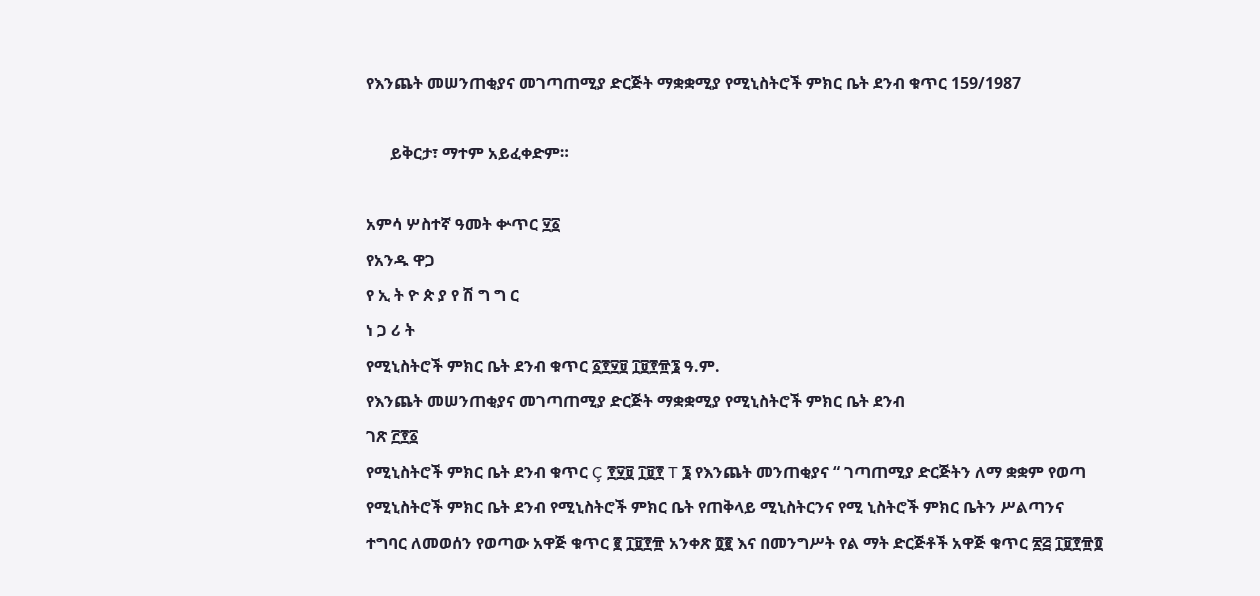የእንጨት መሠንጠቂያና መገጣጠሚያ ድርጅት ማቋቋሚያ የሚኒስትሮች ምክር ቤት ደንብ ቁጥር 159/1987

      ይቅርታ፣ ማተም አይፈቀድም።

አምሳ ሦስተኛ ዓመት ቍጥር ፶፩
የአንዱ ዋጋ
የ ኢ ት ዮ ጵ ያ የ ሽ ግ ግ ር
ነ ጋ ሪ ት
የሚኒስትሮች ምክር ቤት ደንብ ቁጥር ፩፻፶፱ ፲፱፻፹፮ ዓ.ም.
የእንጨት መሠንጠቂያና መገጣጠሚያ ድርጅት ማቋቋሚያ የሚኒስትሮች ምክር ቤት ደንብ
ገጽ ፫፻፩
የሚኒስትሮች ምክር ቤት ደንብ ቁጥር Ç ፻፶፱ ፲፱፻ T ፮ የእንጨት መንጠቂያና “ ገጣጠሚያ ድርጅትን ለማ ቋቋም የወጣ የሚኒስትሮች ምክር ቤት ደንብ የሚኒስትሮች ምክር ቤት የጠቅላይ ሚኒስትርንና የሚ ኒስትሮች ምክር ቤትን ሥልጣንና ተግባር ለመወሰን የወጣው አዋጅ ቁጥር ፪ ፲፱፻፹ አንቀጽ ፬፪ እና በመንግሥት የል ማት ድርጅቶች አዋጅ ቁጥር ፳፭ ፲፱፻፹፬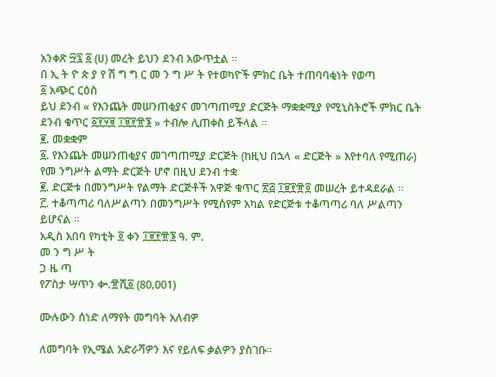አንቀጽ ፵፯ ፩ (ሀ) መረት ይህን ደንብ አውጥቷል ።
በ ኢ ት ዮ ጵ ያ የ ሽ ግ ግ ር መ ን ግ ሥ ት የተወካዮች ምክር ቤት ተጠባባቂነት የወጣ
፩ አጭር ርዕስ
ይህ ደንብ « የእንጨት መሠንጠቂያና መገጣጠሚያ ድርጅት ማቋቋሚያ የሚኒስትሮች ምክር ቤት ደንብ ቁጥር ፩፻፶፱ ፲፱፻፹፮ » ተብሎ ሊጠቀስ ይችላል ።
፪. መቋቋም
፩. የእንጨት መሠንጠቂያና መገጣጠሚያ ድርጅት (ከዚህ በኋላ « ድርጅት » እየተባለ የሚጠራ) የመ ንግሥት ልማት ድርጅት ሆኖ በዚህ ደንብ ተቋ
፪. ድርጅቱ በመንግሥት የልማት ድርጅቶች አዋጅ ቁጥር ፳፭ ፲፱፻፹፬ መሠረት ይተዳደራል ።
፫. ተቆጣጣሪ ባለሥልጣን በመንግሥት የሚሰየም አካል የድርጅቱ ተቆጣጣሪ ባለ ሥልጣን ይሆናል ።
አዲስ አበባ የካቲት ፬ ቀን ፲፱፻፹፮ ዓ. ም.
መ ን ግ ሥ ት
ጋ ዜ ጣ
የፖስታ ሣጥን ቍ.፹ሺ፩ (80,001)

ሙሉውን ሰነድ ለማየት መግባት አለብዎ

ለመግባት የኢሜል አድራሻዎን እና የይለፍ ቃልዎን ያስገቡ።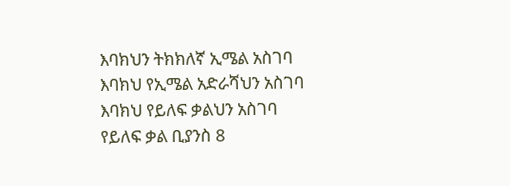እባክህን ትክክለኛ ኢሜል አስገባ
እባክህ የኢሜል አድራሻህን አስገባ
እባክህ የይለፍ ቃልህን አስገባ
የይለፍ ቃል ቢያንስ 8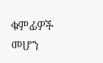ቁምፊዎች መሆን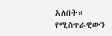አለበት።
የሚስጥራዊውን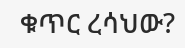ቁጥር ረሳህው?